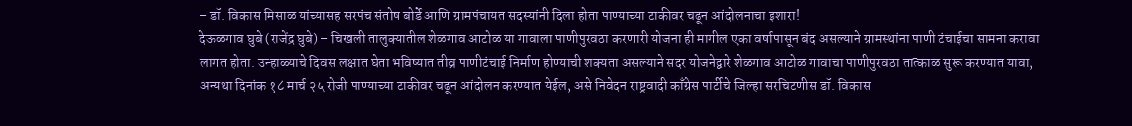– डॉ. विकास मिसाळ यांच्यासह सरपंच संतोष बोर्डे आणि ग्रामपंचायत सदस्यांनी दिला होता पाण्याच्या टाकीवर चढून आंदोलनाचा इशारा!
देऊळगाव घुबे (राजेंद्र घुबे) – चिखली तालुक्यातील शेळगाव आटोळ या गावाला पाणीपुरवठा करणारी योजना ही मागील एका वर्षापासून बंद असल्याने ग्रामस्थांना पाणी टंचाईचा सामना करावा लागत होता. उन्हाळ्याचे दिवस लक्षात घेता भविष्यात तीव्र पाणीटंचाई निर्माण होण्याची शक्यता असल्याने सदर योजनेद्वारे शेळगाव आटोळ गावाचा पाणीपुरवठा तात्काळ सुरू करण्यात यावा, अन्यथा दिनांक १८ मार्च २५ रोजी पाण्याच्या टाकीवर चढून आंदोलन करण्यात येईल, असे निवेदन राष्ट्रवादी काँग्रेस पार्टीचे जिल्हा सरचिटणीस डॉ. विकास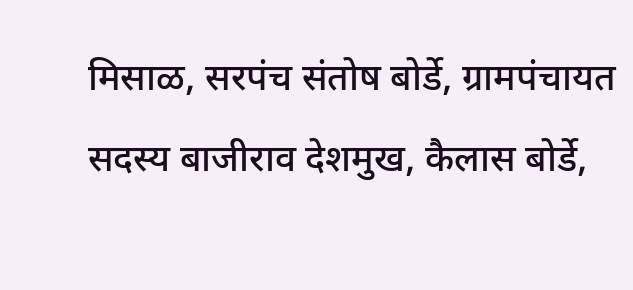मिसाळ, सरपंच संतोष बोर्डे, ग्रामपंचायत सदस्य बाजीराव देशमुख, कैलास बोर्डे,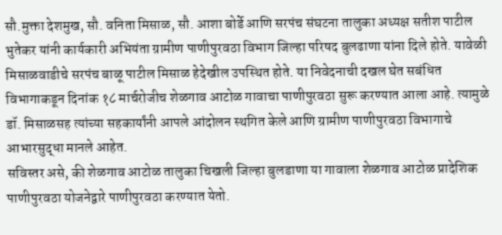सौ.मुक्ता देशमुख, सौ. वनिता मिसाळ, सौ. आशा बोर्डे आणि सरपंच संघटना तालुका अध्यक्ष सतीश पाटील भुतेकर यांनी कार्यकारी अभियंता ग्रामीण पाणीपुरवठा विभाग जिल्हा परिषद बुलढाणा यांना दिले होते. यावेळी मिसाळवाडीचे सरपंच बाळू पाटील मिसाळ हेदेखील उपस्थित होते. या निवेदनाची दखल घेत सबंधित विभागाकडून दिनांक १८ मार्चरोजीच शेळगाव आटोळ गावाचा पाणीपुरवठा सुरू करण्यात आला आहे. त्यामुळे डॉ. मिसाळसह त्यांच्या सहकार्यांनी आपले आंदोलन स्थगित केले आणि ग्रामीण पाणीपुरवठा विभागाचे आभारसुद्धा मानले आहेत.
सविस्तर असे, की शेळगाव आटोळ तालुका चिखली जिल्हा बुलडाणा या गावाला शेळगाव आटोळ प्रादेशिक पाणीपुरवठा योजनेद्वारे पाणीपुरवठा करण्यात येतो.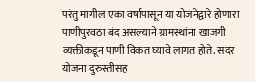परंतु मागील एका वर्षापासून या योजनेद्वारे होणारा पाणीपुरवठा बंद असल्याने ग्रामस्थांना खाजगी व्यक्तीकडून पाणी विकत घ्यावे लागत होते. सदर योजना दुरुस्तीसह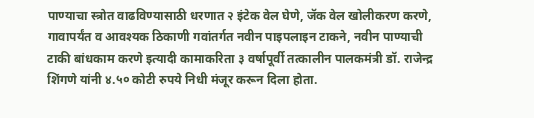पाण्याचा स्त्रोत वाढविण्यासाठी धरणात २ इंटेक वेल घेणे, जॅक वेल खोलीकरण करणे, गावापर्यंत व आवश्यक ठिकाणी गवांतर्गत नवीन पाइपलाइन टाकने, नवीन पाण्याची टाकी बांधकाम करणे इत्यादी कामाकरिता ३ वर्षापूर्वी तत्कालीन पालकमंत्री डॉ. राजेन्द्र शिंगणे यांनी ४.५० कोटी रुपये निधी मंजूर करून दिला होता.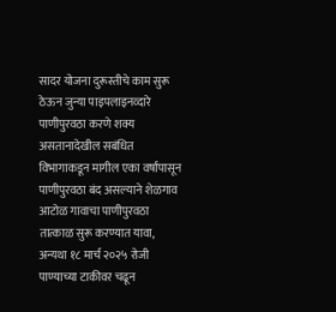सादर योजना दुरूस्तीचे काम सुरू ठेऊन जुन्या पाइपलाइनव्दारे पाणीपुरवठा करणे शक्य असतानादेखील सबंधित विभागाकडून मागील एका वर्षांपासून पाणीपुरवठा बंद असल्याने शेळगाव आटोळ गावाचा पाणीपुरवठा तात्काळ सुरू करण्यात यावा, अन्यथा १८ मार्च २०२५ रोजी पाण्याच्या टाकीवर चढून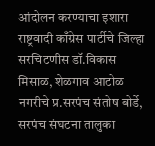आंदोलन करण्याचा इशारा राष्ट्रवादी काँग्रेस पार्टीचे जिल्हा सरचिटणीस डॉ.विकास मिसाळ, शेळगाव आटोळ नगरीचे प्र.सरपंच संतोष बोर्डे, सरपंच संघटना तालुका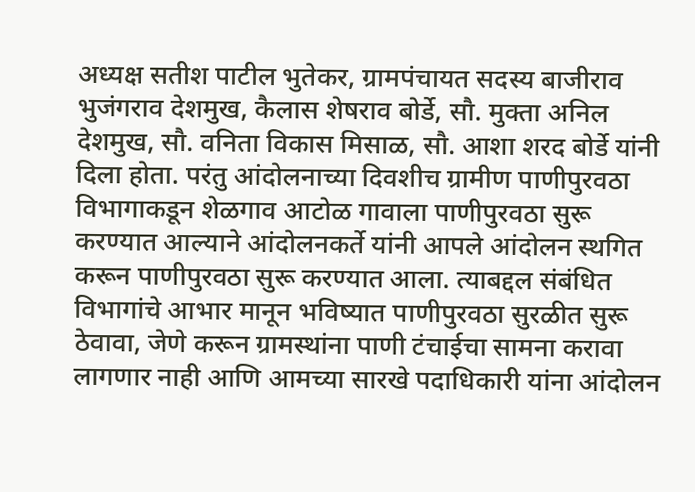अध्यक्ष सतीश पाटील भुतेकर, ग्रामपंचायत सदस्य बाजीराव भुजंगराव देशमुख, कैलास शेषराव बोर्डे, सौ. मुक्ता अनिल देशमुख, सौ. वनिता विकास मिसाळ, सौ. आशा शरद बोर्डे यांनी दिला होता. परंतु आंदोलनाच्या दिवशीच ग्रामीण पाणीपुरवठा विभागाकडून शेळगाव आटोळ गावाला पाणीपुरवठा सुरू करण्यात आल्याने आंदोलनकर्ते यांनी आपले आंदोलन स्थगित करून पाणीपुरवठा सुरू करण्यात आला. त्याबद्दल संबंधित विभागांचे आभार मानून भविष्यात पाणीपुरवठा सुरळीत सुरू ठेवावा, जेणे करून ग्रामस्थांना पाणी टंचाईचा सामना करावा लागणार नाही आणि आमच्या सारखे पदाधिकारी यांना आंदोलन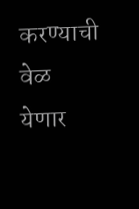करण्याची वेळ येणार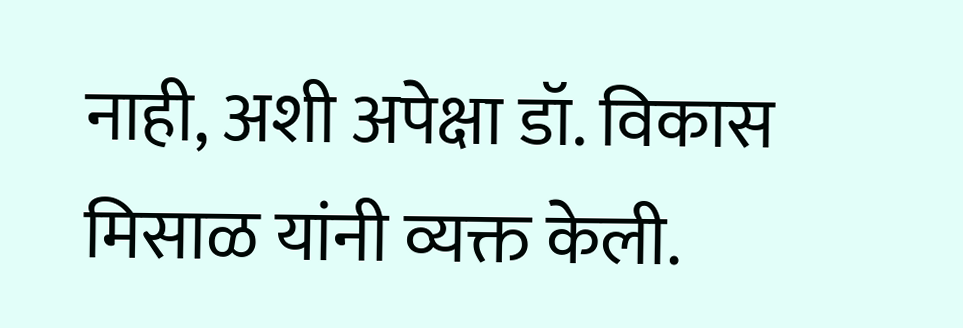नाही, अशी अपेक्षा डॉ. विकास मिसाळ यांनी व्यक्त केली.